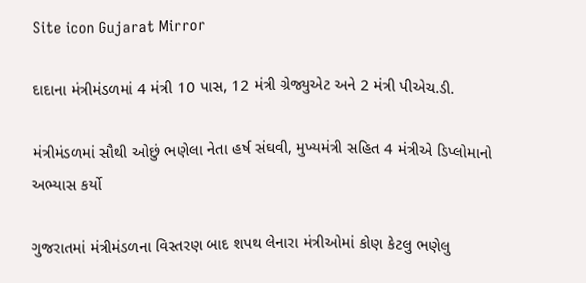Site icon Gujarat Mirror

દાદાના મંત્રીમંડળમાં 4 મંત્રી 10 પાસ, 12 મંત્રી ગ્રેજ્યુએટ અને 2 મંત્રી પીએચ.ડી.

મંત્રીમંડળમાં સૌથી ઓછું ભણેલા નેતા હર્ષ સંઘવી, મુખ્યમંત્રી સહિત 4 મંત્રીએ ડિપ્લોમાનો અભ્યાસ કર્યો

ગુજરાતમાં મંત્રીમંડળના વિસ્તરણ બાદ શપથ લેનારા મંત્રીઓમાં કોણ કેટલુ ભણેલુ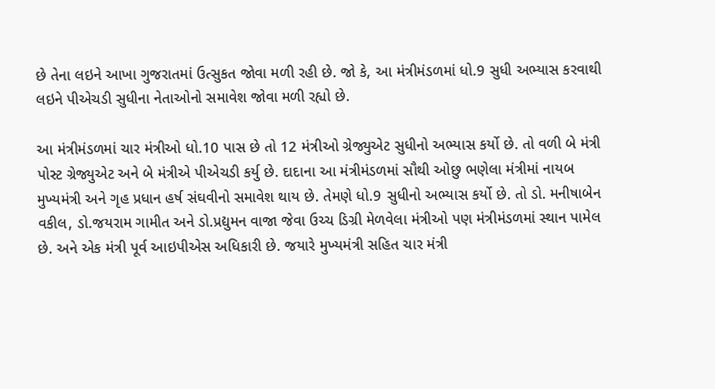છે તેના લઇને આખા ગુજરાતમાં ઉત્સુકત જોવા મળી રહી છે. જો કે, આ મંત્રીમંડળમાં ધો.9 સુધી અભ્યાસ કરવાથી લઇને પીએચડી સુધીના નેતાઓનો સમાવેશ જોવા મળી રહ્યો છે.

આ મંત્રીમંડળમાં ચાર મંત્રીઓ ધો.10 પાસ છે તો 12 મંત્રીઓ ગ્રેજ્યુએટ સુધીનો અભ્યાસ કર્યો છે. તો વળી બે મંત્રી પોસ્ટ ગ્રેજ્યુએટ અને બે મંત્રીએ પીએચડી કર્યુ છે. દાદાના આ મંત્રીમંડળમાં સૌથી ઓછુ ભણેલા મંત્રીમાં નાયબ મુખ્યમંત્રી અને ગૃહ પ્રધાન હર્ષ સંઘવીનો સમાવેશ થાય છે. તેમણે ધો.9 સુધીનો અભ્યાસ કર્યો છે. તો ડો. મનીષાબેન વકીલ, ડો.જયરામ ગામીત અને ડો.પ્રદ્યુમન વાજા જેવા ઉચ્ચ ડિગ્રી મેળવેલા મંત્રીઓ પણ મંત્રીમંડળમાં સ્થાન પામેલ છે. અને એક મંત્રી પૂર્વ આઇપીએસ અધિકારી છે. જયારે મુખ્યમંત્રી સહિત ચાર મંત્રી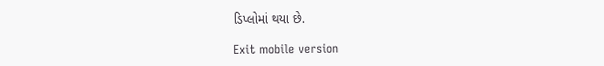ડિપ્લોમાં થયા છે.

Exit mobile version